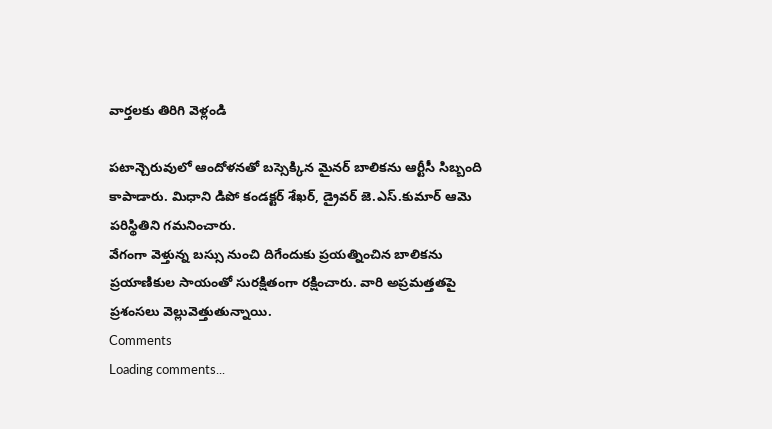వార్తలకు తిరిగి వెళ్లండి

పటాన్చెరువులో ఆందోళనతో బస్సెక్కిన మైనర్ బాలికను ఆర్టీసీ సిబ్బంది కాపాడారు. మిధాని డిపో కండక్టర్ శేఖర్, డ్రైవర్ జె.ఎస్.కుమార్ ఆమె పరిస్థితిని గమనించారు.
వేగంగా వెళ్తున్న బస్సు నుంచి దిగేందుకు ప్రయత్నించిన బాలికను ప్రయాణికుల సాయంతో సురక్షితంగా రక్షించారు. వారి అప్రమత్తతపై ప్రశంసలు వెల్లువెత్తుతున్నాయి.
Comments
Loading comments...